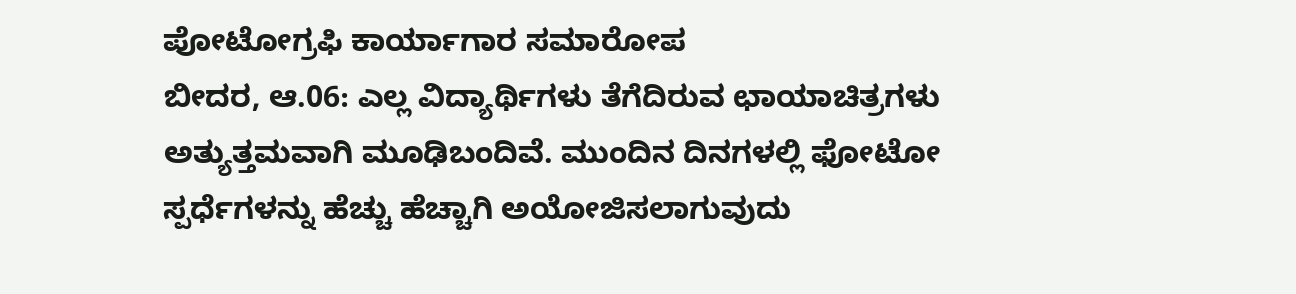ಪೋಟೋಗ್ರಫಿ ಕಾರ್ಯಾಗಾರ ಸಮಾರೋಪ
ಬೀದರ, ಆ.06: ಎಲ್ಲ ವಿದ್ಯಾರ್ಥಿಗಳು ತೆಗೆದಿರುವ ಛಾಯಾಚಿತ್ರಗಳು ಅತ್ಯುತ್ತಮವಾಗಿ ಮೂಢಿಬಂದಿವೆ. ಮುಂದಿನ ದಿನಗಳಲ್ಲಿ ಫೋಟೋ ಸ್ಪರ್ಧೆಗಳನ್ನು ಹೆಚ್ಚು ಹೆಚ್ಚಾಗಿ ಅಯೋಜಿಸಲಾಗುವುದು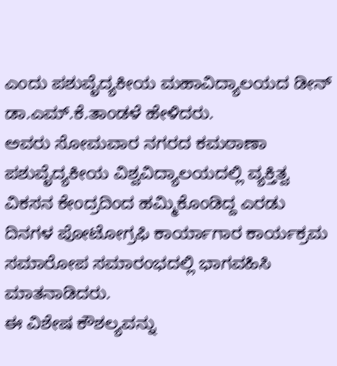ಎಂದು ಪಶುವೈದ್ಯಕೀಯ ಮಹಾವಿದ್ಯಾಲಯದ ಡೀನ್ ಡಾ.ಎಮ್.ಕೆ.ತಾಂಡಳೆ ಹೇಳಿದರು.
ಅವರು ಸೋಮವಾರ ನಗರದ ಕಮಠಾಣಾ ಪಶುವೈದ್ಯಕೀಯ ವಿಶ್ವವಿದ್ಯಾಲಯದಲ್ಲಿ ವ್ಯಕ್ತಿತ್ವ ವಿಕಸನ ಕೇಂದ್ರದಿಂದ ಹಮ್ಮಿಕೊಂಡಿದ್ದ ಎರಡು ದಿನಗಳ ಪೋಟೋಗ್ರಫಿ ಕಾರ್ಯಾಗಾರ ಕಾರ್ಯಕ್ರಮ ಸಮಾರೋಪ ಸಮಾರಂಭದಲ್ಲಿ ಭಾಗವಹಿಸಿ ಮಾತನಾಡಿದರು.
ಈ ವಿಶೇಷ ಕೌಶಲ್ಯವನ್ನು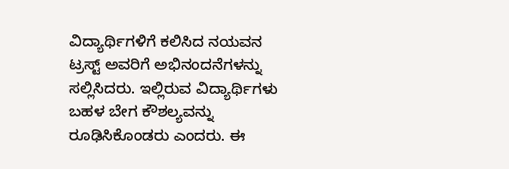ವಿದ್ಯಾರ್ಥಿಗಳಿಗೆ ಕಲಿಸಿದ ನಯವನ ಟ್ರಸ್ಟ್ ಅವರಿಗೆ ಅಭಿನಂದನೆಗಳನ್ನು ಸಲ್ಲಿಸಿದರು. ಇಲ್ಲಿರುವ ವಿದ್ಯಾರ್ಥಿಗಳು ಬಹಳ ಬೇಗ ಕೌಶಲ್ಯವನ್ನು ರೂಢಿಸಿಕೊಂಡರು ಎಂದರು. ಈ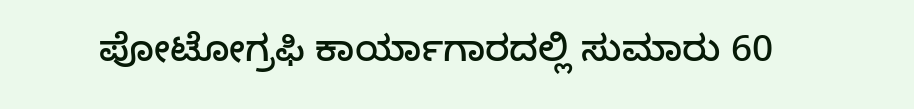ಪೋಟೋಗ್ರಫಿ ಕಾರ್ಯಾಗಾರದಲ್ಲಿ ಸುಮಾರು 60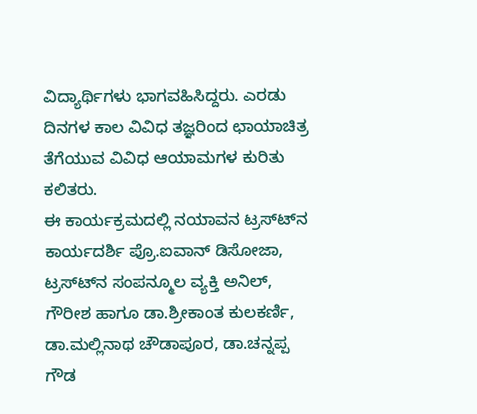ವಿದ್ಯಾರ್ಥಿಗಳು ಭಾಗವಹಿಸಿದ್ದರು. ಎರಡು ದಿನಗಳ ಕಾಲ ವಿವಿಧ ತಜ್ಞರಿಂದ ಛಾಯಾಚಿತ್ರ ತೆಗೆಯುವ ವಿವಿಧ ಆಯಾಮಗಳ ಕುರಿತು ಕಲಿತರು.
ಈ ಕಾರ್ಯಕ್ರಮದಲ್ಲಿ ನಯಾವನ ಟ್ರಸ್ಟ್‍ನ ಕಾರ್ಯದರ್ಶಿ ಪ್ರೊ.ಐವಾನ್ ಡಿಸೋಜಾ, ಟ್ರಸ್ಟ್‍ನ ಸಂಪನ್ಮೂಲ ವ್ಯಕ್ತಿ ಅನಿಲ್, ಗೌರೀಶ ಹಾಗೂ ಡಾ.ಶ್ರೀಕಾಂತ ಕುಲಕರ್ಣಿ, ಡಾ.ಮಲ್ಲಿನಾಥ ಚೌಡಾಪೂರ, ಡಾ.ಚನ್ನಪ್ಪ ಗೌಡ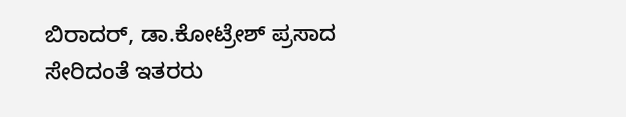ಬಿರಾದರ್, ಡಾ.ಕೋಟ್ರೇಶ್ ಪ್ರಸಾದ ಸೇರಿದಂತೆ ಇತರರು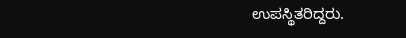ಉಪಸ್ಥಿತರಿದ್ದರು.